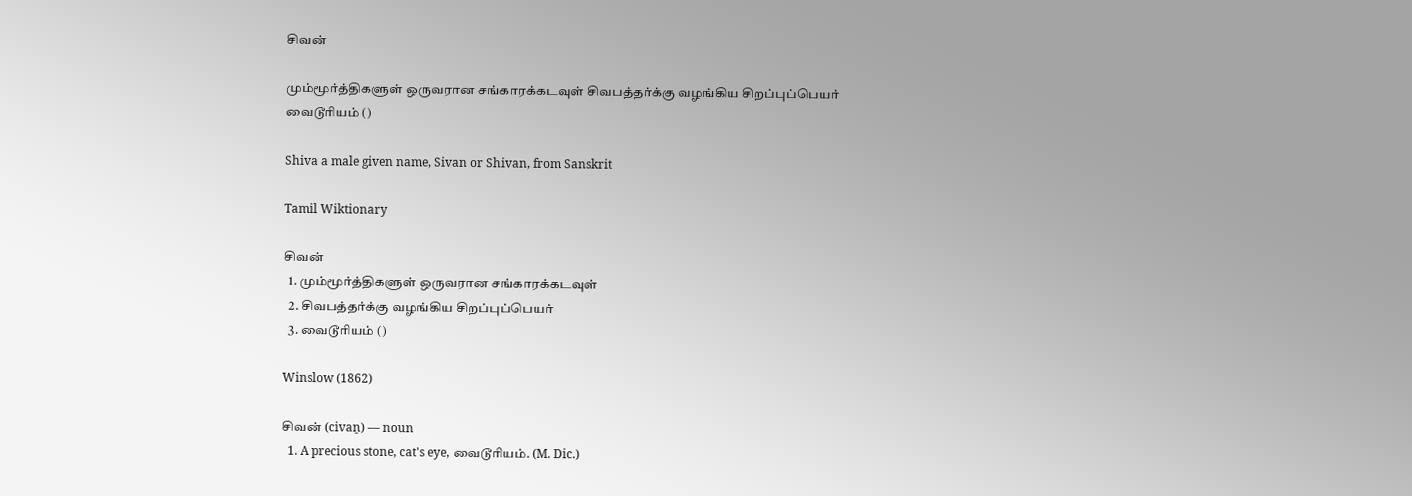சிவன்

மும்மூர்த்திகளுள் ஒருவரான சங்காரக்கடவுள் சிவபத்தர்க்கு வழங்கிய சிறப்புப்பெயர் வைடூரியம் ()

Shiva a male given name, Sivan or Shivan, from Sanskrit

Tamil Wiktionary

சிவன்
  1. மும்மூர்த்திகளுள் ஒருவரான சங்காரக்கடவுள்
  2. சிவபத்தர்க்கு வழங்கிய சிறப்புப்பெயர்
  3. வைடூரியம் ()

Winslow (1862)

சிவன் (civaṉ) — noun
  1. A precious stone, cat's eye, வைடூரியம். (M. Dic.)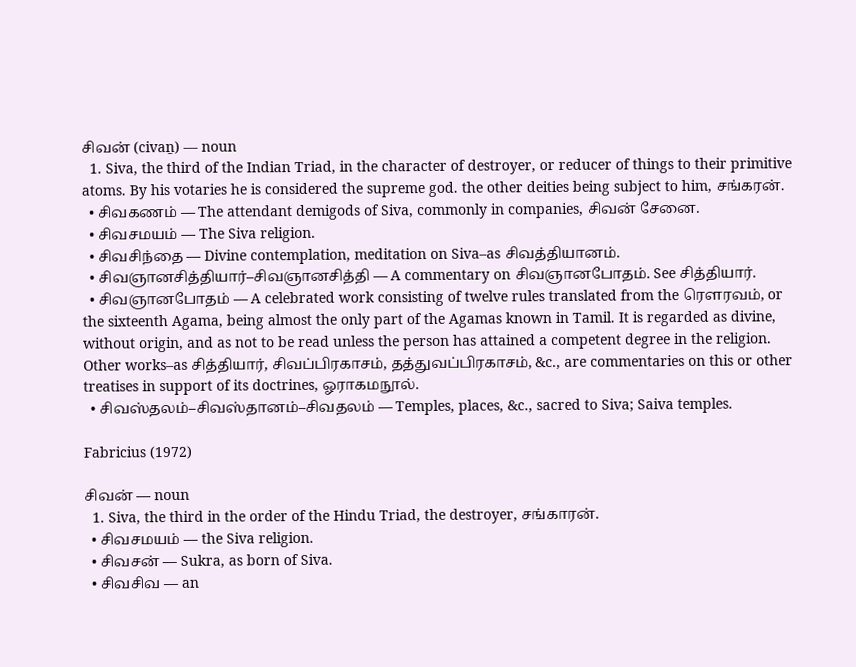சிவன் (civaṉ) — noun
  1. Siva, the third of the Indian Triad, in the character of destroyer, or reducer of things to their primitive atoms. By his votaries he is considered the supreme god. the other deities being subject to him, சங்கரன்.
  • சிவகணம் — The attendant demigods of Siva, commonly in companies, சிவன் சேனை.
  • சிவசமயம் — The Siva religion.
  • சிவசிந்தை — Divine contemplation, meditation on Siva–as சிவத்தியானம்.
  • சிவஞானசித்தியார்–சிவஞானசித்தி — A commentary on சிவஞானபோதம். See சித்தியார்.
  • சிவஞானபோதம் — A celebrated work consisting of twelve rules translated from the ரௌரவம், or the sixteenth Agama, being almost the only part of the Agamas known in Tamil. It is regarded as divine, without origin, and as not to be read unless the person has attained a competent degree in the religion. Other works–as சித்தியார், சிவப்பிரகாசம், தத்துவப்பிரகாசம், &c., are commentaries on this or other treatises in support of its doctrines, ஓராகமநூல்.
  • சிவஸ்தலம்–சிவஸ்தானம்–சிவதலம் — Temples, places, &c., sacred to Siva; Saiva temples.

Fabricius (1972)

சிவன் — noun
  1. Siva, the third in the order of the Hindu Triad, the destroyer, சங்காரன்.
  • சிவசமயம் — the Siva religion.
  • சிவசன் — Sukra, as born of Siva.
  • சிவசிவ — an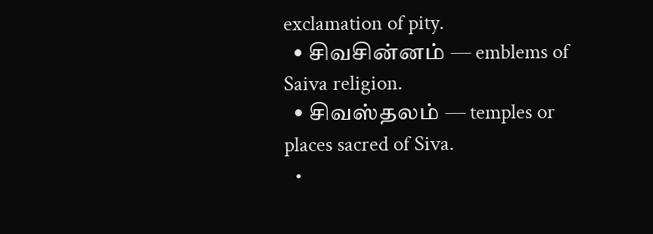exclamation of pity.
  • சிவசின்னம் — emblems of Saiva religion.
  • சிவஸ்தலம் — temples or places sacred of Siva.
  •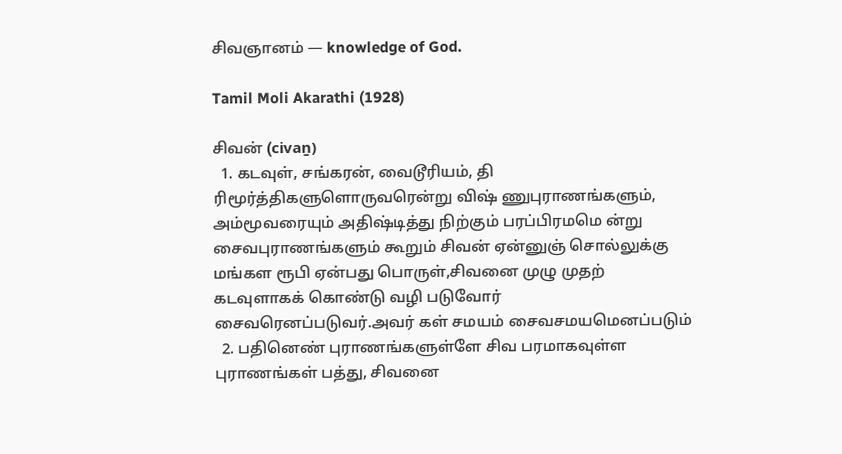சிவஞானம் — knowledge of God.

Tamil Moli Akarathi (1928)

சிவன் (civaṉ)
  1. கடவுள், சங்கரன், வைடூரியம், தி ரிமூர்த்திகளுளொருவரென்று விஷ் ணுபுராணங்களும், அம்மூவரையும் அதிஷ்டித்து நிற்கும் பரப்பிரமமெ ன்று சைவபுராணங்களும் கூறும் சிவன் ஏன்னுஞ் சொல்லுக்கு மங்கள ரூபி ஏன்பது பொருள்,சிவனை முழு முதற் கடவுளாகக் கொண்டு வழி படுவோர் சைவரெனப்படுவர்.அவர் கள் சமயம் சைவசமயமெனப்படும்
  2. பதினெண் புராணங்களுள்ளே சிவ பரமாகவுள்ள புராணங்கள் பத்து, சிவனை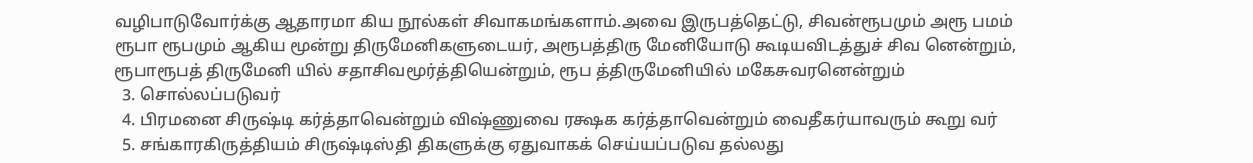வழிபாடுவோர்க்கு ஆதாரமா கிய நூல்கள் சிவாகமங்களாம்.அவை இருபத்தெட்டு, சிவன்ரூபமும் அரூ பமம் ரூபா ரூபமும் ஆகிய மூன்று திருமேனிகளுடையர், அரூபத்திரு மேனியோடு கூடியவிடத்துச் சிவ னென்றும், ரூபாரூபத் திருமேனி யில் சதாசிவமூர்த்தியென்றும், ரூப த்திருமேனியில் மகேசுவரனென்றும்
  3. சொல்லப்படுவர்
  4. பிரமனை சிருஷ்டி கர்த்தாவென்றும் விஷ்ணுவை ரக்ஷக கர்த்தாவென்றும் வைதீகர்யாவரும் கூறு வர்
  5. சங்காரகிருத்தியம் சிருஷ்டிஸ்தி திகளுக்கு ஏதுவாகக் செய்யப்படுவ தல்லது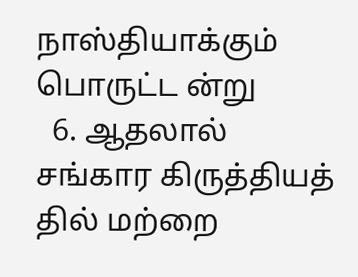நாஸ்தியாக்கும் பொருட்ட ன்று
  6. ஆதலால் சங்கார கிருத்தியத் தில் மற்றை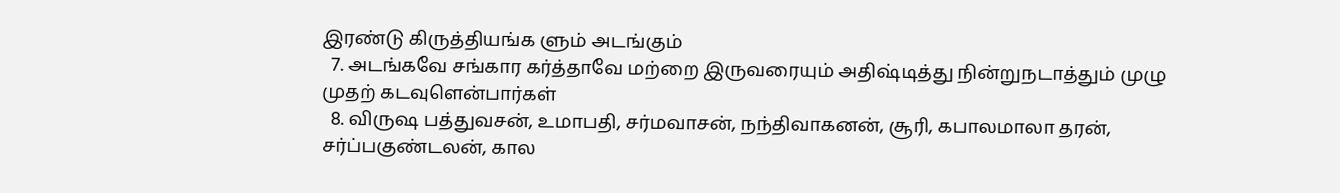இரண்டு கிருத்தியங்க ளும் அடங்கும்
  7. அடங்கவே சங்கார கர்த்தாவே மற்றை இருவரையும் அதிஷ்டித்து நின்றுநடாத்தும் முழு முதற் கடவுளென்பார்கள்
  8. விருஷ பத்துவசன், உமாபதி, சர்மவாசன், நந்திவாகனன், சூரி, கபாலமாலா தரன், சர்ப்பகுண்டலன், கால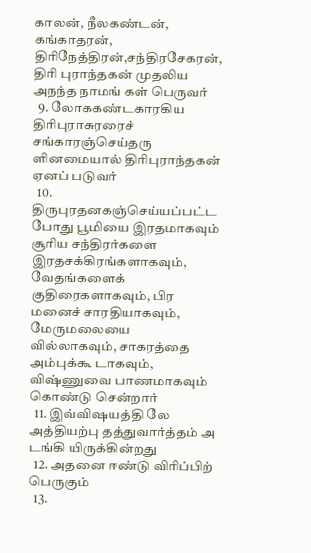காலன், நீலகண்டன், கங்காதரன், திரிநேத்திரன்,சந்திரசேகரன், திரி புராந்தகன் முதலிய அநந்த நாமங் கள் பெருவர்
  9. லோககண்டகாரகிய திரிபுராசுரரைச் சங்காரஞ்செய்தரு ளினமையால் திரிபுராந்தகன் ஏனப் படுவர்
  10. திருபுரதனகஞ்செய்யப்பட்ட போது பூமியை இரதமாகவும் சூரிய சந்திரர்களை இரதசக்கிரங்களாகவும், வேதங்களைக் குதிரைகளாகவும், பிர மனைச் சாரதியாகவும், மேருமலையை வில்லாகவும், சாகரத்தை அம்புக்கூ டாகவும், விஷ்ணுவை பாணமாகவும் கொண்டு சென்றார்
  11. இவ்விஷயத்தி லே அத்தியற்பு தத்துவார்த்தம் அ டங்கி யிருக்கின்றது
  12. அதனை ஈண்டு விரிப்பிற் பெருகும்
  13.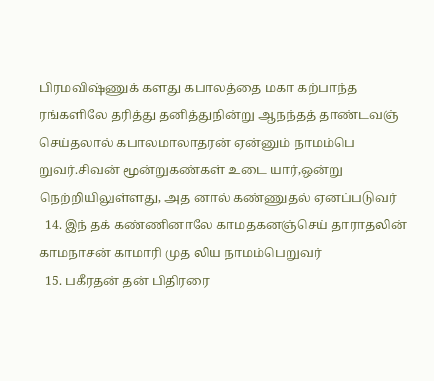பிரமவிஷ்ணுக் களது கபாலத்தை மகா கற்பாந்த ரங்களிலே தரித்து தனித்துநின்று ஆநந்தத் தாண்டவஞ் செய்தலால் கபாலமாலாதரன் ஏன்னும் நாமம்பெ றுவர்.சிவன் மூன்றுகண்கள் உடை யார்,ஒன்று நெற்றியிலுள்ளது, அத னால் கண்ணுதல் ஏனப்படுவர்
  14. இந் தக் கண்ணினாலே காமதகனஞ்செய் தாராதலின் காமநாசன் காமாரி முத லிய நாமம்பெறுவர்
  15. பகீரதன் தன் பிதிரரை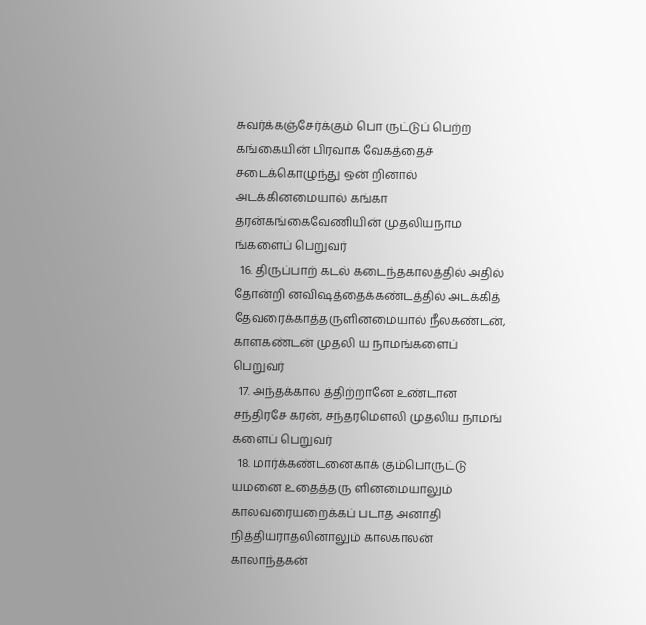சுவர்க்கஞ்சேர்க்கும் பொ ருட்டுப் பெற்ற கங்கையின் பிரவாக வேகத்தைச் சடைக்கொழுந்து ஒன் றினால் அடக்கினமையால் கங்கா தரன்கங்கைவேணியின் முதலியநாம ங்களைப் பெறுவர்
  16. திருப்பாற் கடல் கடைந்தகாலத்தில் அதில் தோன்றி னவிஷத்தைக்கண்டத்தில் அடக்கித் தேவரைக்காத்தருளினமையால் நீலகண்டன், காளகண்டன் முதலி ய நாமங்களைப் பெறுவர்
  17. அந்தக்கால த்திற்றானே உண்டான சந்திரசே கரன், சந்தரமௌலி முதலிய நாமங் களைப் பெறுவர்
  18. மார்க்கண்டனைகாக் கும்பொருட்டு யமனை உதைத்தரு ளினமையாலும் காலவரையறைக்கப் படாத அனாதி நித்தியராதலினாலும் காலகாலன் காலாந்தகன்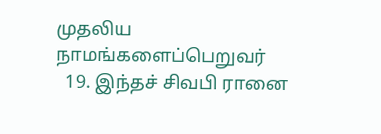முதலிய நாமங்களைப்பெறுவர்
  19. இந்தச் சிவபி ரானை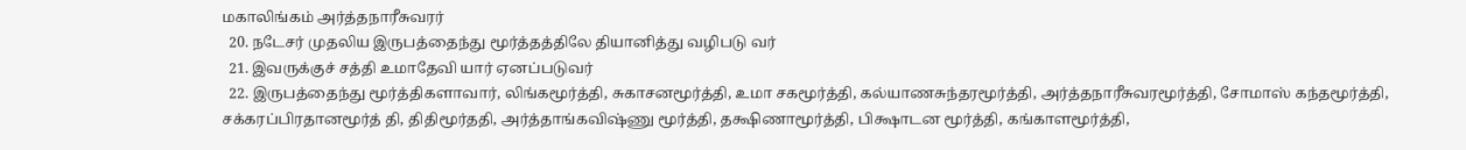மகாலிங்கம் அர்த்தநாரீசுவரர்
  20. நடேசர் முதலிய இருபத்தைந்து மூர்த்தத்திலே தியானித்து வழிபடு வர்
  21. இவருக்குச் சத்தி உமாதேவி யார் ஏனப்படுவர்
  22. இருபத்தைந்து மூர்த்திகளாவார், லிங்கமூர்த்தி, சுகாசனமூர்த்தி, உமா சகமூர்த்தி, கல்யாணசுந்தரமூர்த்தி, அர்த்தநாரீசுவரமூர்த்தி, சோமாஸ் கந்தமூர்த்தி, சக்கரப்பிரதானமூர்த் தி, திதிமூர்ததி, அர்த்தாங்கவிஷ்ணு மூர்த்தி, தக்ஷிணாமூர்த்தி, பிக்ஷாடன மூர்த்தி, கங்காளமூர்த்தி,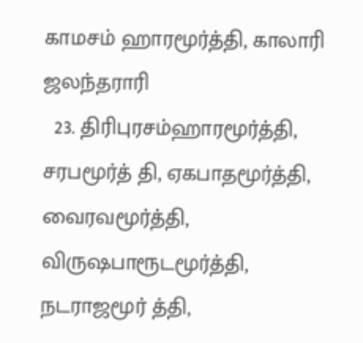காமசம் ஹாரமூர்த்தி, காலாரி ஜலந்தராரி
  23. திரிபுரசம்ஹாரமூர்த்தி, சரபமூர்த் தி, ஏகபாதமூர்த்தி, வைரவமூர்த்தி, விருஷபாரூடமூர்த்தி, நடராஜமூர் த்தி,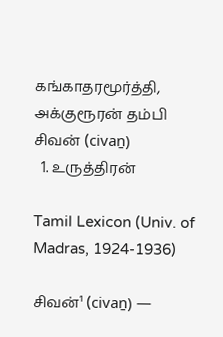கங்காதரமூர்த்தி, அக்குரூரன் தம்பி
சிவன் (civaṉ)
  1. உருத்திரன்

Tamil Lexicon (Univ. of Madras, 1924-1936)

சிவன்¹ (civaṉ) —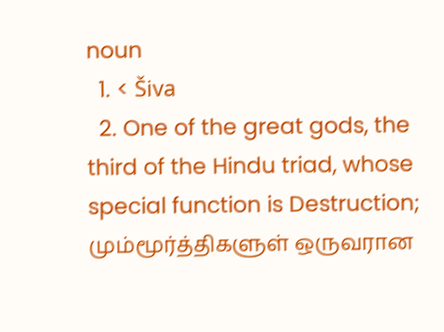noun
  1. < Šiva
  2. One of the great gods, the third of the Hindu triad, whose special function is Destruction; மும்மூர்த்திகளுள் ஒருவரான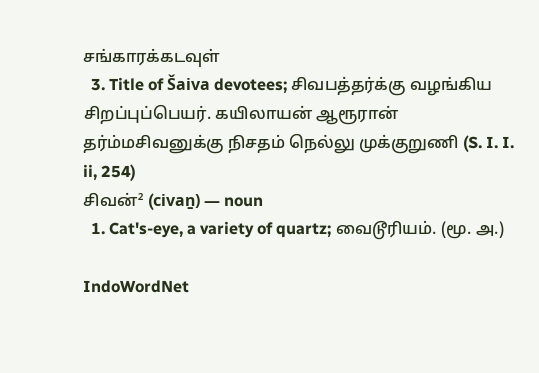சங்காரக்கடவுள்
  3. Title of Šaiva devotees; சிவபத்தர்க்கு வழங்கிய சிறப்புப்பெயர். கயிலாயன் ஆரூரான் தர்ம்மசிவனுக்கு நிசதம் நெல்லு முக்குறுணி (S. I. I. ii, 254)
சிவன்² (civaṉ) — noun
  1. Cat's-eye, a variety of quartz; வைடூரியம். (மூ. அ.)

IndoWordNet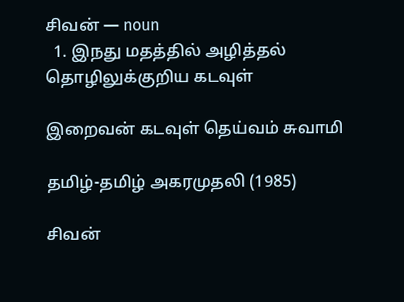சிவன் — noun
  1. இநது மதத்தில் அழித்தல் தொழிலுக்குறிய கடவுள்

இறைவன் கடவுள் தெய்வம் சுவாமி

தமிழ்-தமிழ் அகரமுதலி (1985)

சிவன்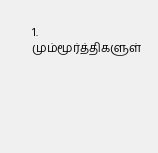1. மும்மூர்த்திகளுள்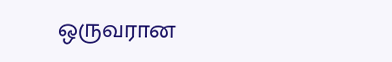ஒருவரான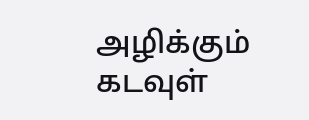அழிக்கும் கடவுள்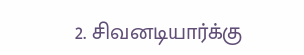2. சிவனடியார்க்கு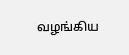வழங்கிய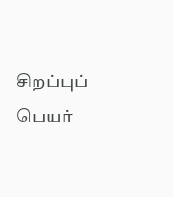சிறப்புப் பெயர்